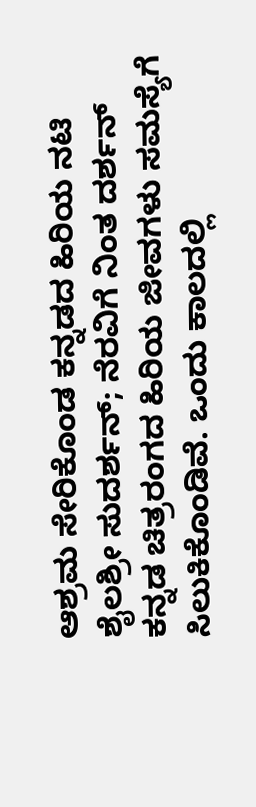ಆಶ್ರಮ ಸೇರಿಕೊಂಡ ಕನ್ನಡದ ಹಿರಿಯ ನಟಿ ಶೈಲಶ್ರೀ ಸುದರ್ಶನ್; ನೆರವಿಗೆ ನಿಂತ ದರ್ಶನ್
ಕನ್ನಡ ಚಿತ್ರರಂಗದ ಹಿರಿಯ ಜೀವಗಳು ಸಮಸ್ಯೆಗೆ ಸಿಲುಕಿಕೊಂಡಿವೆ. ಒಂದು ಕಾಲದಲ್ಲಿ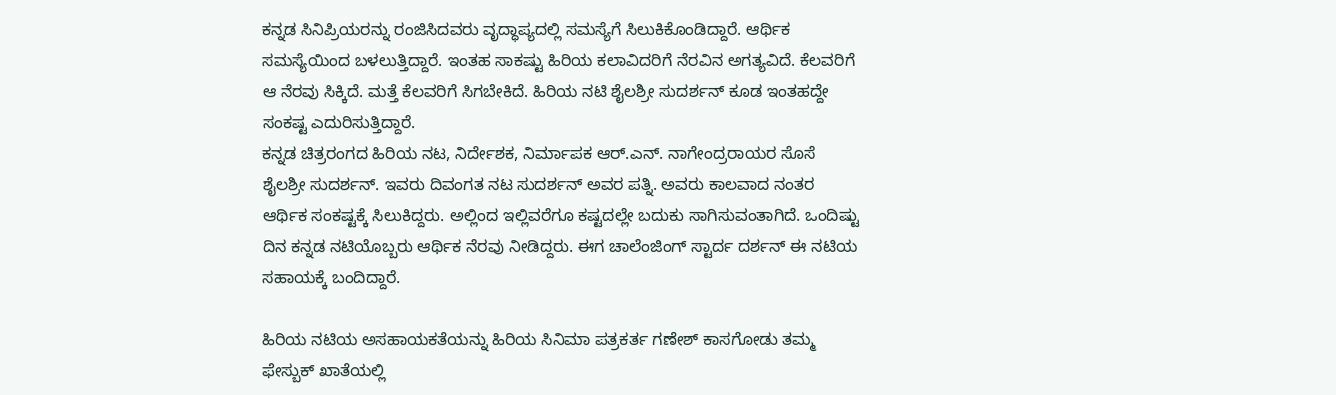ಕನ್ನಡ ಸಿನಿಪ್ರಿಯರನ್ನು ರಂಜಿಸಿದವರು ವೃದ್ಧಾಪ್ಯದಲ್ಲಿ ಸಮಸ್ಯೆಗೆ ಸಿಲುಕಿಕೊಂಡಿದ್ದಾರೆ. ಆರ್ಥಿಕ ಸಮಸ್ಯೆಯಿಂದ ಬಳಲುತ್ತಿದ್ದಾರೆ. ಇಂತಹ ಸಾಕಷ್ಟು ಹಿರಿಯ ಕಲಾವಿದರಿಗೆ ನೆರವಿನ ಅಗತ್ಯವಿದೆ. ಕೆಲವರಿಗೆ ಆ ನೆರವು ಸಿಕ್ಕಿದೆ. ಮತ್ತೆ ಕೆಲವರಿಗೆ ಸಿಗಬೇಕಿದೆ. ಹಿರಿಯ ನಟಿ ಶೈಲಶ್ರೀ ಸುದರ್ಶನ್ ಕೂಡ ಇಂತಹದ್ದೇ ಸಂಕಷ್ಟ ಎದುರಿಸುತ್ತಿದ್ದಾರೆ.
ಕನ್ನಡ ಚಿತ್ರರಂಗದ ಹಿರಿಯ ನಟ, ನಿರ್ದೇಶಕ, ನಿರ್ಮಾಪಕ ಆರ್.ಎನ್. ನಾಗೇಂದ್ರರಾಯರ ಸೊಸೆ ಶೈಲಶ್ರೀ ಸುದರ್ಶನ್. ಇವರು ದಿವಂಗತ ನಟ ಸುದರ್ಶನ್ ಅವರ ಪತ್ನಿ. ಅವರು ಕಾಲವಾದ ನಂತರ ಆರ್ಥಿಕ ಸಂಕಷ್ಟಕ್ಕೆ ಸಿಲುಕಿದ್ದರು. ಅಲ್ಲಿಂದ ಇಲ್ಲಿವರೆಗೂ ಕಷ್ಟದಲ್ಲೇ ಬದುಕು ಸಾಗಿಸುವಂತಾಗಿದೆ. ಒಂದಿಷ್ಟು ದಿನ ಕನ್ನಡ ನಟಿಯೊಬ್ಬರು ಆರ್ಥಿಕ ನೆರವು ನೀಡಿದ್ದರು. ಈಗ ಚಾಲೆಂಜಿಂಗ್ ಸ್ಟಾರ್ದ ದರ್ಶನ್ ಈ ನಟಿಯ ಸಹಾಯಕ್ಕೆ ಬಂದಿದ್ದಾರೆ.

ಹಿರಿಯ ನಟಿಯ ಅಸಹಾಯಕತೆಯನ್ನು ಹಿರಿಯ ಸಿನಿಮಾ ಪತ್ರಕರ್ತ ಗಣೇಶ್ ಕಾಸಗೋಡು ತಮ್ಮ ಫೇಸ್ಬುಕ್ ಖಾತೆಯಲ್ಲಿ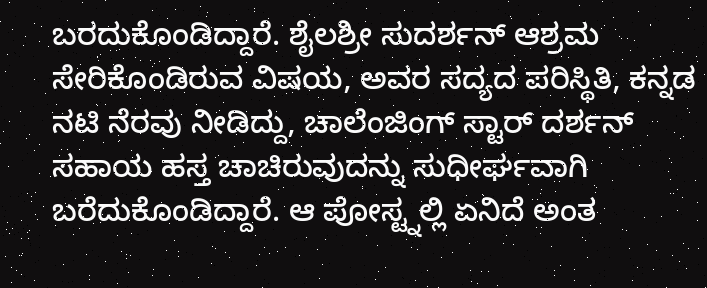ಬರದುಕೊಂಡಿದ್ದಾರೆ. ಶೈಲಶ್ರೀ ಸುದರ್ಶನ್ ಆಶ್ರಮ ಸೇರಿಕೊಂಡಿರುವ ವಿಷಯ, ಅವರ ಸದ್ಯದ ಪರಿಸ್ಥಿತಿ, ಕನ್ನಡ ನಟಿ ನೆರವು ನೀಡಿದ್ದು, ಚಾಲೆಂಜಿಂಗ್ ಸ್ಟಾರ್ ದರ್ಶನ್ ಸಹಾಯ ಹಸ್ತ ಚಾಚಿರುವುದನ್ನು ಸುಧೀರ್ಘವಾಗಿ ಬರೆದುಕೊಂಡಿದ್ದಾರೆ. ಆ ಪೋಸ್ಟ್ನಲ್ಲಿ ಏನಿದೆ ಅಂತ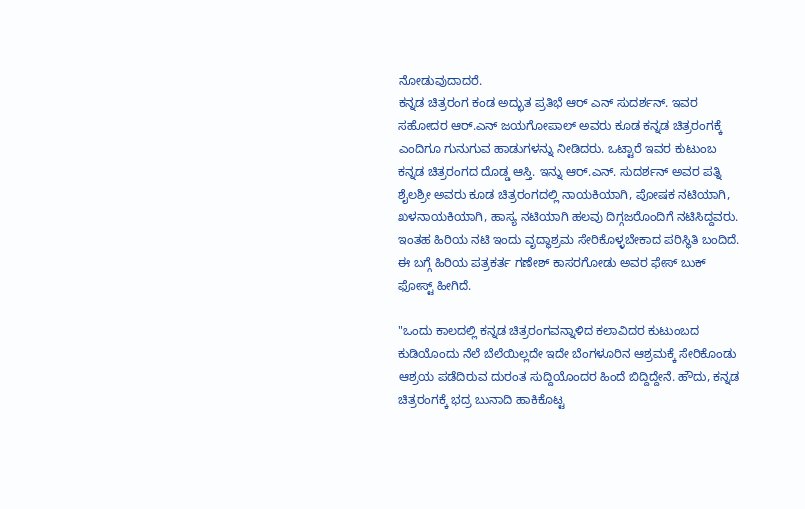ನೋಡುವುದಾದರೆ.
ಕನ್ನಡ ಚಿತ್ರರಂಗ ಕಂಡ ಅದ್ಭುತ ಪ್ರತಿಭೆ ಆರ್ ಎನ್ ಸುದರ್ಶನ್. ಇವರ ಸಹೋದರ ಆರ್.ಎನ್ ಜಯಗೋಪಾಲ್ ಅವರು ಕೂಡ ಕನ್ನಡ ಚಿತ್ರರಂಗಕ್ಕೆ ಎಂದಿಗೂ ಗುನುಗುವ ಹಾಡುಗಳನ್ನು ನೀಡಿದರು. ಒಟ್ಟಾರೆ ಇವರ ಕುಟುಂಬ ಕನ್ನಡ ಚಿತ್ರರಂಗದ ದೊಡ್ಡ ಆಸ್ತಿ. ಇನ್ನು ಆರ್.ಎನ್. ಸುದರ್ಶನ್ ಅವರ ಪತ್ನಿ ಶೈಲಶ್ರೀ ಅವರು ಕೂಡ ಚಿತ್ರರಂಗದಲ್ಲಿ ನಾಯಕಿಯಾಗಿ, ಪೋಷಕ ನಟಿಯಾಗಿ, ಖಳನಾಯಕಿಯಾಗಿ, ಹಾಸ್ಯ ನಟಿಯಾಗಿ ಹಲವು ದಿಗ್ಗಜರೊಂದಿಗೆ ನಟಿಸಿದ್ದವರು. ಇಂತಹ ಹಿರಿಯ ನಟಿ ಇಂದು ವೃದ್ಧಾಶ್ರಮ ಸೇರಿಕೊಳ್ಳಬೇಕಾದ ಪರಿಸ್ಥಿತಿ ಬಂದಿದೆ. ಈ ಬಗ್ಗೆ ಹಿರಿಯ ಪತ್ರಕರ್ತ ಗಣೇಶ್ ಕಾಸರಗೋಡು ಅವರ ಫೇಸ್ ಬುಕ್ ಫೋಸ್ಟ್ ಹೀಗಿದೆ.

"ಒಂದು ಕಾಲದಲ್ಲಿ ಕನ್ನಡ ಚಿತ್ರರಂಗವನ್ನಾಳಿದ ಕಲಾವಿದರ ಕುಟುಂಬದ ಕುಡಿಯೊಂದು ನೆಲೆ ಬೆಲೆಯಿಲ್ಲದೇ ಇದೇ ಬೆಂಗಳೂರಿನ ಆಶ್ರಮಕ್ಕೆ ಸೇರಿಕೊಂಡು ಆಶ್ರಯ ಪಡೆದಿರುವ ದುರಂತ ಸುದ್ದಿಯೊಂದರ ಹಿಂದೆ ಬಿದ್ದಿದ್ದೇನೆ. ಹೌದು, ಕನ್ನಡ ಚಿತ್ರರಂಗಕ್ಕೆ ಭದ್ರ ಬುನಾದಿ ಹಾಕಿಕೊಟ್ಟ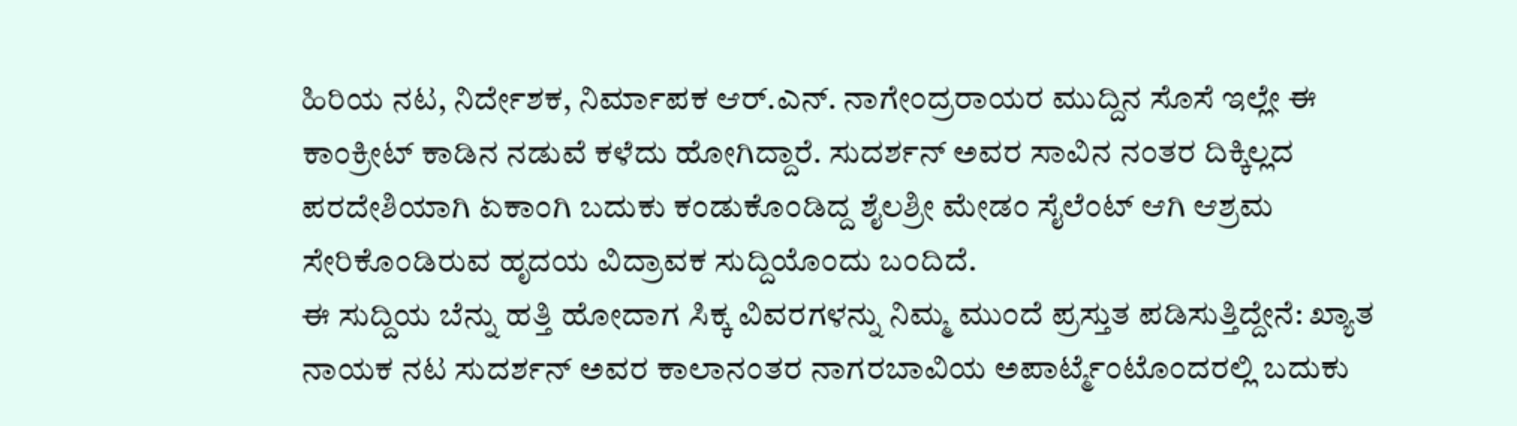ಹಿರಿಯ ನಟ, ನಿರ್ದೇಶಕ, ನಿರ್ಮಾಪಕ ಆರ್.ಎನ್. ನಾಗೇಂದ್ರರಾಯರ ಮುದ್ದಿನ ಸೊಸೆ ಇಲ್ಲೇ ಈ ಕಾಂಕ್ರೀಟ್ ಕಾಡಿನ ನಡುವೆ ಕಳೆದು ಹೋಗಿದ್ದಾರೆ. ಸುದರ್ಶನ್ ಅವರ ಸಾವಿನ ನಂತರ ದಿಕ್ಕಿಲ್ಲದ ಪರದೇಶಿಯಾಗಿ ಏಕಾಂಗಿ ಬದುಕು ಕಂಡುಕೊಂಡಿದ್ದ ಶೈಲಶ್ರೀ ಮೇಡಂ ಸೈಲೆಂಟ್ ಆಗಿ ಆಶ್ರಮ ಸೇರಿಕೊಂಡಿರುವ ಹೃದಯ ವಿದ್ರಾವಕ ಸುದ್ದಿಯೊಂದು ಬಂದಿದೆ.
ಈ ಸುದ್ದಿಯ ಬೆನ್ನು ಹತ್ತಿ ಹೋದಾಗ ಸಿಕ್ಕ ವಿವರಗಳನ್ನು ನಿಮ್ಮ ಮುಂದೆ ಪ್ರಸ್ತುತ ಪಡಿಸುತ್ತಿದ್ದೇನೆ: ಖ್ಯಾತ ನಾಯಕ ನಟ ಸುದರ್ಶನ್ ಅವರ ಕಾಲಾನಂತರ ನಾಗರಬಾವಿಯ ಅಪಾರ್ಟ್ಮೆಂಟೊಂದರಲ್ಲಿ ಬದುಕು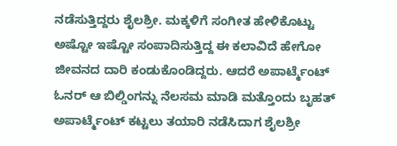ನಡೆಸುತ್ತಿದ್ದರು ಶೈಲಶ್ರೀ. ಮಕ್ಕಳಿಗೆ ಸಂಗೀತ ಹೇಳಿಕೊಟ್ಟು ಅಷ್ಟೋ ಇಷ್ಟೋ ಸಂಪಾದಿಸುತ್ತಿದ್ದ ಈ ಕಲಾವಿದೆ ಹೇಗೋ ಜೀವನದ ದಾರಿ ಕಂಡುಕೊಂಡಿದ್ದರು. ಆದರೆ ಅಪಾರ್ಟ್ಮೆಂಟ್ ಓನರ್ ಆ ಬಿಲ್ಡಿಂಗನ್ನು ನೆಲಸಮ ಮಾಡಿ ಮತ್ತೊಂದು ಬೃಹತ್ ಅಪಾರ್ಟ್ಮೆಂಟ್ ಕಟ್ಟಲು ತಯಾರಿ ನಡೆಸಿದಾಗ ಶೈಲಶ್ರೀ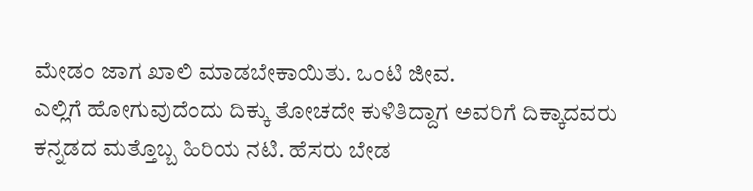ಮೇಡಂ ಜಾಗ ಖಾಲಿ ಮಾಡಬೇಕಾಯಿತು. ಒಂಟಿ ಜೀವ.
ಎಲ್ಲಿಗೆ ಹೋಗುವುದೆಂದು ದಿಕ್ಕು ತೋಚದೇ ಕುಳಿತಿದ್ದಾಗ ಅವರಿಗೆ ದಿಕ್ಕಾದವರು ಕನ್ನಡದ ಮತ್ತೊಬ್ಬ ಹಿರಿಯ ನಟಿ. ಹೆಸರು ಬೇಡ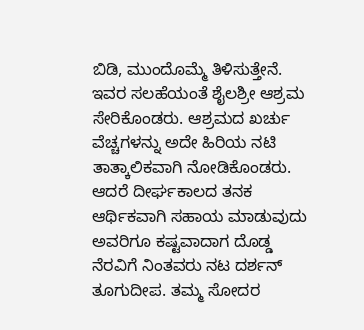ಬಿಡಿ, ಮುಂದೊಮ್ಮೆ ತಿಳಿಸುತ್ತೇನೆ. ಇವರ ಸಲಹೆಯಂತೆ ಶೈಲಶ್ರೀ ಆಶ್ರಮ ಸೇರಿಕೊಂಡರು. ಆಶ್ರಮದ ಖರ್ಚು ವೆಚ್ಚಗಳನ್ನು ಅದೇ ಹಿರಿಯ ನಟಿ ತಾತ್ಕಾಲಿಕವಾಗಿ ನೋಡಿಕೊಂಡರು. ಆದರೆ ದೀರ್ಘಕಾಲದ ತನಕ ಆರ್ಥಿಕವಾಗಿ ಸಹಾಯ ಮಾಡುವುದು ಅವರಿಗೂ ಕಷ್ಟವಾದಾಗ ದೊಡ್ಡ ನೆರವಿಗೆ ನಿಂತವರು ನಟ ದರ್ಶನ್ ತೂಗುದೀಪ. ತಮ್ಮ ಸೋದರ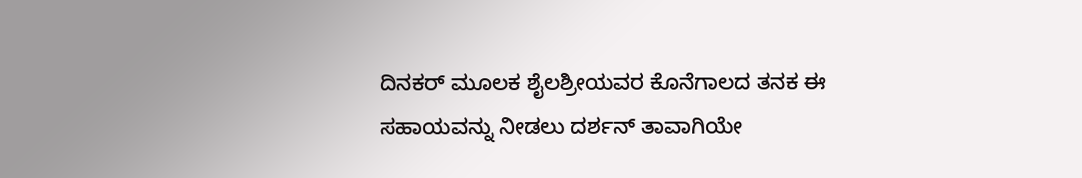ದಿನಕರ್ ಮೂಲಕ ಶೈಲಶ್ರೀಯವರ ಕೊನೆಗಾಲದ ತನಕ ಈ ಸಹಾಯವನ್ನು ನೀಡಲು ದರ್ಶನ್ ತಾವಾಗಿಯೇ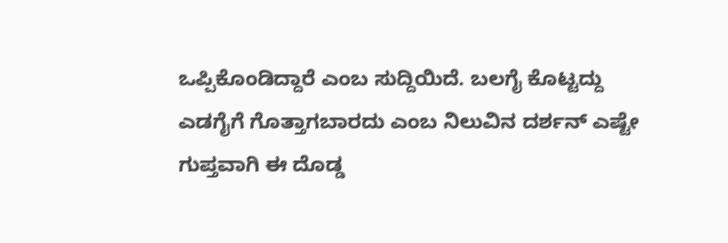ಒಪ್ಪಿಕೊಂಡಿದ್ದಾರೆ ಎಂಬ ಸುದ್ದಿಯಿದೆ. ಬಲಗೈ ಕೊಟ್ಟದ್ದು ಎಡಗೈಗೆ ಗೊತ್ತಾಗಬಾರದು ಎಂಬ ನಿಲುವಿನ ದರ್ಶನ್ ಎಷ್ಟೇ ಗುಪ್ತವಾಗಿ ಈ ದೊಡ್ಡ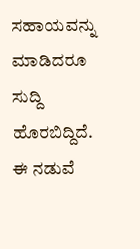ಸಹಾಯವನ್ನು ಮಾಡಿದರೂ ಸುದ್ದಿ ಹೊರಬಿದ್ದಿದೆ.
ಈ ನಡುವೆ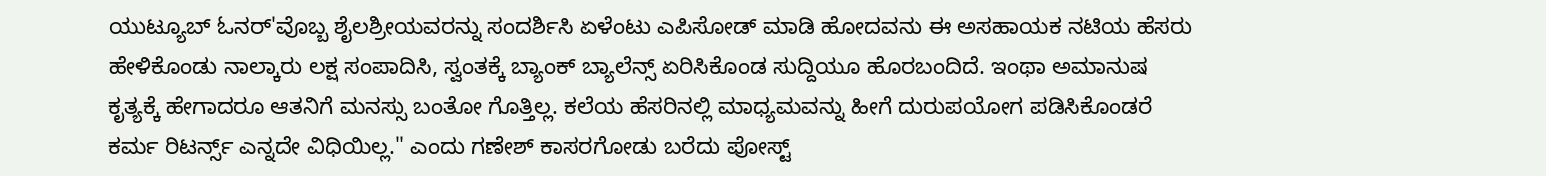ಯುಟ್ಯೂಬ್ ಓನರ್'ವೊಬ್ಬ ಶೈಲಶ್ರೀಯವರನ್ನು ಸಂದರ್ಶಿಸಿ ಏಳೆಂಟು ಎಪಿಸೋಡ್ ಮಾಡಿ ಹೋದವನು ಈ ಅಸಹಾಯಕ ನಟಿಯ ಹೆಸರು ಹೇಳಿಕೊಂಡು ನಾಲ್ಕಾರು ಲಕ್ಷ ಸಂಪಾದಿಸಿ, ಸ್ವಂತಕ್ಕೆ ಬ್ಯಾಂಕ್ ಬ್ಯಾಲೆನ್ಸ್ ಏರಿಸಿಕೊಂಡ ಸುದ್ದಿಯೂ ಹೊರಬಂದಿದೆ. ಇಂಥಾ ಅಮಾನುಷ ಕೃತ್ಯಕ್ಕೆ ಹೇಗಾದರೂ ಆತನಿಗೆ ಮನಸ್ಸು ಬಂತೋ ಗೊತ್ತಿಲ್ಲ. ಕಲೆಯ ಹೆಸರಿನಲ್ಲಿ ಮಾಧ್ಯಮವನ್ನು ಹೀಗೆ ದುರುಪಯೋಗ ಪಡಿಸಿಕೊಂಡರೆ ಕರ್ಮ ರಿಟರ್ನ್ಸ್ ಎನ್ನದೇ ವಿಧಿಯಿಲ್ಲ." ಎಂದು ಗಣೇಶ್ ಕಾಸರಗೋಡು ಬರೆದು ಪೋಸ್ಟ್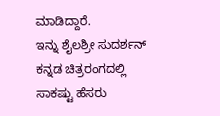ಮಾಡಿದ್ದಾರೆ.
ಇನ್ನು ಶೈಲಶ್ರೀ ಸುದರ್ಶನ್ ಕನ್ನಡ ಚಿತ್ರರಂಗದಲ್ಲಿ ಸಾಕಷ್ಟು ಹೆಸರು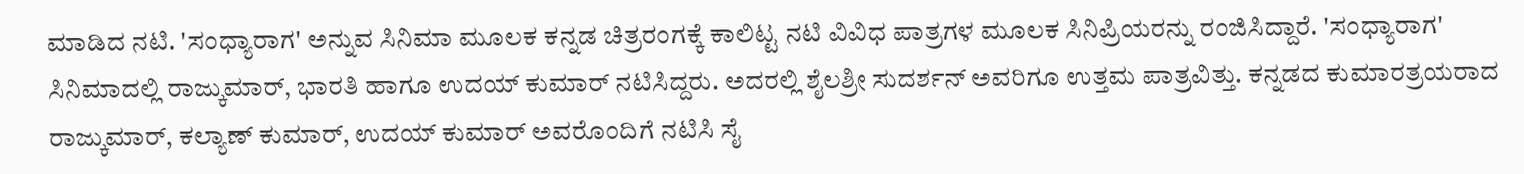ಮಾಡಿದ ನಟಿ. 'ಸಂಧ್ಯಾರಾಗ' ಅನ್ನುವ ಸಿನಿಮಾ ಮೂಲಕ ಕನ್ನಡ ಚಿತ್ರರಂಗಕ್ಕೆ ಕಾಲಿಟ್ಟ ನಟಿ ವಿವಿಧ ಪಾತ್ರಗಳ ಮೂಲಕ ಸಿನಿಪ್ರಿಯರನ್ನು ರಂಜಿಸಿದ್ದಾರೆ. 'ಸಂಧ್ಯಾರಾಗ' ಸಿನಿಮಾದಲ್ಲಿ ರಾಜ್ಕುಮಾರ್, ಭಾರತಿ ಹಾಗೂ ಉದಯ್ ಕುಮಾರ್ ನಟಿಸಿದ್ದರು. ಅದರಲ್ಲಿ ಶೈಲಶ್ರೀ ಸುದರ್ಶನ್ ಅವರಿಗೂ ಉತ್ತಮ ಪಾತ್ರವಿತ್ತು. ಕನ್ನಡದ ಕುಮಾರತ್ರಯರಾದ ರಾಜ್ಕುಮಾರ್, ಕಲ್ಯಾಣ್ ಕುಮಾರ್, ಉದಯ್ ಕುಮಾರ್ ಅವರೊಂದಿಗೆ ನಟಿಸಿ ಸೈ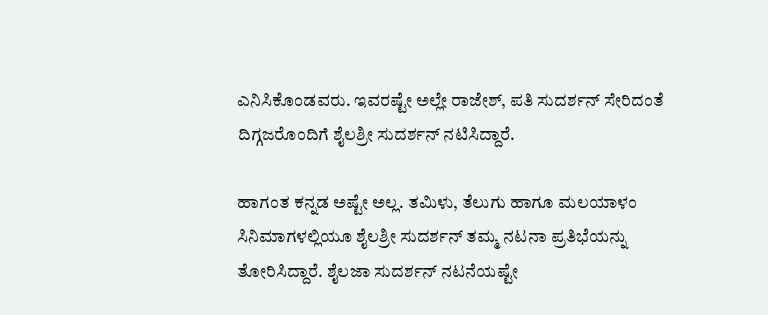ಎನಿಸಿಕೊಂಡವರು. ಇವರಷ್ಟೇ ಅಲ್ಲೇ ರಾಜೇಶ್, ಪತಿ ಸುದರ್ಶನ್ ಸೇರಿದಂತೆ ದಿಗ್ಗಜರೊಂದಿಗೆ ಶೈಲಶ್ರೀ ಸುದರ್ಶನ್ ನಟಿಸಿದ್ದಾರೆ.

ಹಾಗಂತ ಕನ್ನಡ ಅಷ್ಟೇ ಅಲ್ಲ. ತಮಿಳು, ತೆಲುಗು ಹಾಗೂ ಮಲಯಾಳಂ ಸಿನಿಮಾಗಳಲ್ಲಿಯೂ ಶೈಲಶ್ರೀ ಸುದರ್ಶನ್ ತಮ್ಮ ನಟನಾ ಪ್ರತಿಭೆಯನ್ನು ತೋರಿಸಿದ್ದಾರೆ. ಶೈಲಜಾ ಸುದರ್ಶನ್ ನಟನೆಯಷ್ಟೇ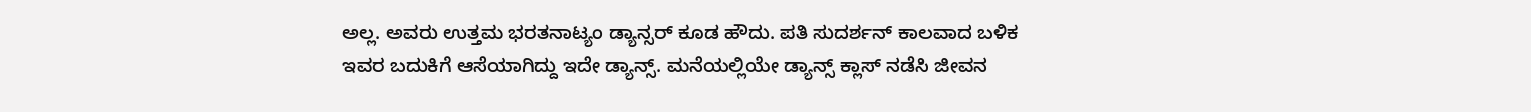ಅಲ್ಲ. ಅವರು ಉತ್ತಮ ಭರತನಾಟ್ಯಂ ಡ್ಯಾನ್ಸರ್ ಕೂಡ ಹೌದು. ಪತಿ ಸುದರ್ಶನ್ ಕಾಲವಾದ ಬಳಿಕ ಇವರ ಬದುಕಿಗೆ ಆಸೆಯಾಗಿದ್ದು ಇದೇ ಡ್ಯಾನ್ಸ್. ಮನೆಯಲ್ಲಿಯೇ ಡ್ಯಾನ್ಸ್ ಕ್ಲಾಸ್ ನಡೆಸಿ ಜೀವನ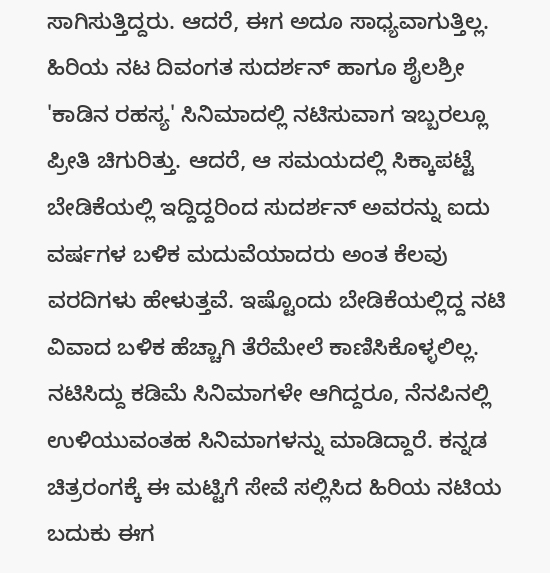ಸಾಗಿಸುತ್ತಿದ್ದರು. ಆದರೆ, ಈಗ ಅದೂ ಸಾಧ್ಯವಾಗುತ್ತಿಲ್ಲ.
ಹಿರಿಯ ನಟ ದಿವಂಗತ ಸುದರ್ಶನ್ ಹಾಗೂ ಶೈಲಶ್ರೀ 'ಕಾಡಿನ ರಹಸ್ಯ' ಸಿನಿಮಾದಲ್ಲಿ ನಟಿಸುವಾಗ ಇಬ್ಬರಲ್ಲೂ ಪ್ರೀತಿ ಚಿಗುರಿತ್ತು. ಆದರೆ, ಆ ಸಮಯದಲ್ಲಿ ಸಿಕ್ಕಾಪಟ್ಟೆ ಬೇಡಿಕೆಯಲ್ಲಿ ಇದ್ದಿದ್ದರಿಂದ ಸುದರ್ಶನ್ ಅವರನ್ನು ಐದು ವರ್ಷಗಳ ಬಳಿಕ ಮದುವೆಯಾದರು ಅಂತ ಕೆಲವು ವರದಿಗಳು ಹೇಳುತ್ತವೆ. ಇಷ್ಟೊಂದು ಬೇಡಿಕೆಯಲ್ಲಿದ್ದ ನಟಿ ವಿವಾದ ಬಳಿಕ ಹೆಚ್ಚಾಗಿ ತೆರೆಮೇಲೆ ಕಾಣಿಸಿಕೊಳ್ಳಲಿಲ್ಲ. ನಟಿಸಿದ್ದು ಕಡಿಮೆ ಸಿನಿಮಾಗಳೇ ಆಗಿದ್ದರೂ, ನೆನಪಿನಲ್ಲಿ ಉಳಿಯುವಂತಹ ಸಿನಿಮಾಗಳನ್ನು ಮಾಡಿದ್ದಾರೆ. ಕನ್ನಡ ಚಿತ್ರರಂಗಕ್ಕೆ ಈ ಮಟ್ಟಿಗೆ ಸೇವೆ ಸಲ್ಲಿಸಿದ ಹಿರಿಯ ನಟಿಯ ಬದುಕು ಈಗ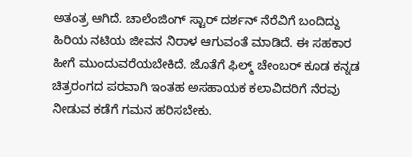ಅತಂತ್ರ ಆಗಿದೆ. ಚಾಲೆಂಜಿಂಗ್ ಸ್ಟಾರ್ ದರ್ಶನ್ ನೆರೆವಿಗೆ ಬಂದಿದ್ದು ಹಿರಿಯ ನಟಿಯ ಜೀವನ ನಿರಾಳ ಆಗುವಂತೆ ಮಾಡಿದೆ. ಈ ಸಹಕಾರ ಹೀಗೆ ಮುಂದುವರೆಯಬೇಕಿದೆ. ಜೊತೆಗೆ ಫಿಲ್ಮ್ ಚೇಂಬರ್ ಕೂಡ ಕನ್ನಡ ಚಿತ್ರರಂಗದ ಪರವಾಗಿ ಇಂತಹ ಅಸಹಾಯಕ ಕಲಾವಿದರಿಗೆ ನೆರವು ನೀಡುವ ಕಡೆಗೆ ಗಮನ ಹರಿಸಬೇಕು.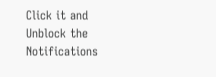Click it and Unblock the Notifications